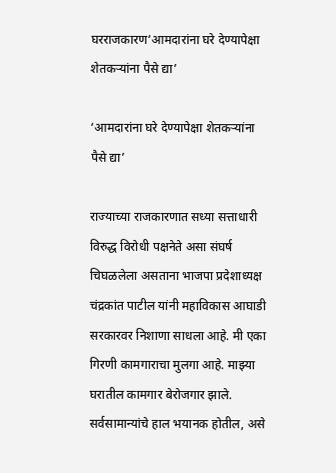घरराजकारण‘आमदारांना घरे देण्यापेक्षा शेतकऱ्यांना पैसे द्या’

‘आमदारांना घरे देण्यापेक्षा शेतकऱ्यांना पैसे द्या’

राज्याच्या राजकारणात सध्या सत्ताधारी विरुद्ध विरोधी पक्षनेते असा संघर्ष चिघळलेला असताना भाजपा प्रदेशाध्यक्ष चंद्रकांत पाटील यांनी महाविकास आघाडी सरकारवर निशाणा साधला आहे. मी एका गिरणी कामगाराचा मुलगा आहे. माझ्या घरातील कामगार बेरोजगार झाले. सर्वसामान्यांचे हाल भयानक होतील, असे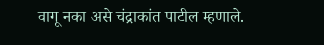वागू नका असे चंद्राकांत पाटील म्हणाले.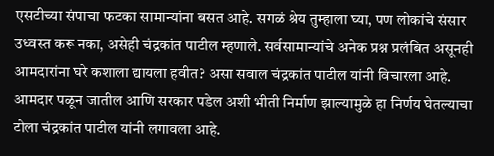एसटीच्या संपाचा फटका सामान्यांना बसत आहे. सगळं श्रेय तुम्हाला घ्या, पण लोकांचे संसार उध्वस्त करू नका, असेही चंद्रकांत पाटील म्हणाले. सर्वसामान्यांचे अनेक प्रश्न प्रलंबित असूनही आमदारांना घरे कशाला द्यायला हवीत? असा सवाल चंद्रकांत पाटील यांनी विचारला आहे. आमदार पळून जातील आणि सरकार पडेल अशी भीती निर्माण झाल्यामुळे हा निर्णय घेतल्याचा टोला चंद्रकांत पाटील यांनी लगावला आहे.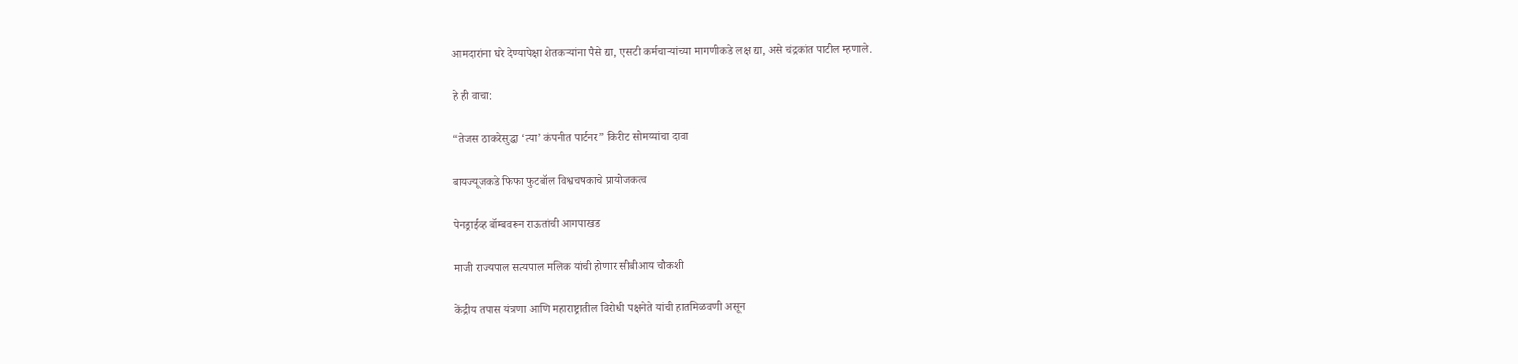आमदारांना घरे देण्यापेक्षा शेतकऱ्यांना पैसे द्या, एसटी कर्मचाऱ्यांच्या मागणीकडे लक्ष द्या, असे चंद्रकांत पाटील म्हणाले.

हे ही वाचा:

“तेजस ठाकरेसुद्धा ‘त्या’ कंपनीत पार्टनर” किरीट सोमय्यांचा दावा

बायज्यूजकडे फिफा फुटबॉल विश्वचषकाचे प्रायोजकत्व

पेनड्राईव्ह बॉम्बवरून राऊतांची आगपाखड

माजी राज्यपाल सत्यपाल मलिक यांची होणार सीबीआय चौकशी

केंद्रीय तपास यंत्रणा आणि महाराष्ट्रातील विरोधी पक्षनेते यांची हातमिळवणी असून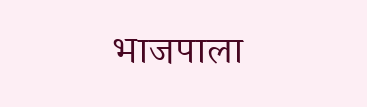भाजपाला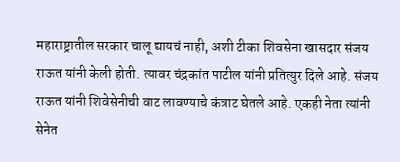महाराष्ट्रातील सरकार चालू द्यायचं नाही, अशी टीका शिवसेना खासदार संजय राऊत यांनी केली होती. त्यावर चंद्रकांत पाटील यांनी प्रतित्युर दिले आहे. संजय राऊत यांनी शिवेसेनीची वाट लावण्याचे कंत्राट घेतले आहे. एकही नेता त्यांनी सेनेत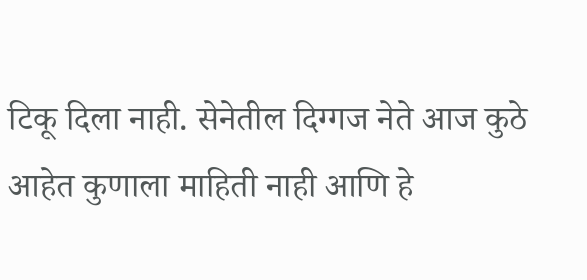टिकू दिला नाही. सेनेतील दिग्गज नेते आज कुठे आहेत कुणाला माहिती नाही आणि हे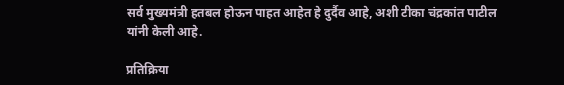सर्व मुख्यमंत्री हतबल होऊन पाहत आहेत हे दुर्दैव आहे, अशी टीका चंद्रकांत पाटील यांनी केली आहे.

प्रतिक्रिया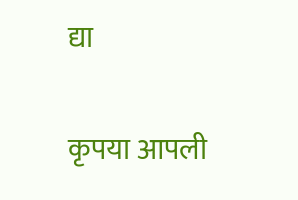द्या

कृपया आपली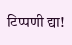टिप्पणी द्या!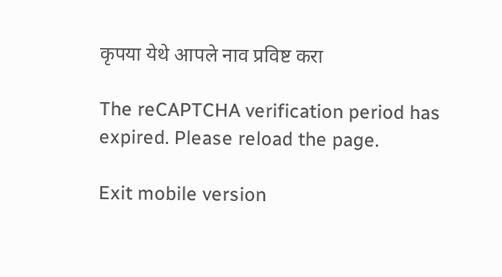कृपया येथे आपले नाव प्रविष्ट करा

The reCAPTCHA verification period has expired. Please reload the page.

Exit mobile version